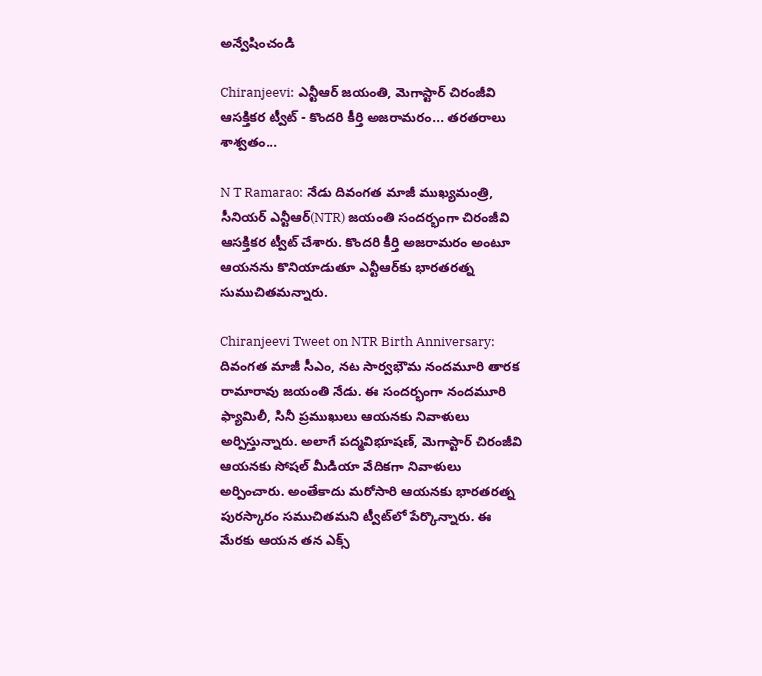అన్వేషించండి

Chiranjeevi: ఎన్టీఆర్‌ జయంతి, మెగాస్టార్‌ చిరంజీవి ఆసక్తికర ట్వీట్‌ - కొందరి కీర్తి అజరామరం... తరతరాలు శాశ్వతం...

N T Ramarao: నేడు దివంగత మాజీ ముఖ్యమంత్రి, సీనియర్‌ ఎన్టీఆర్‌(NTR) జయంతి సందర్భంగా చిరంజీవి ఆసక్తికర ట్వీట్‌ చేశారు. కొందరి కీర్తి అజరామరం అంటూ ఆయనను కొనియాడుతూ ఎన్టీఆర్‌కు భారతరత్న సుముచితమన్నారు.

Chiranjeevi Tweet on NTR Birth Anniversary: దివంగత మాజీ సీఎం, నట సార్వభౌమ నందమూరి తారక రామారావు జయంతి నేడు. ఈ సందర్భంగా నందమూరి ఫ్యామిలీ, సినీ ప్రముఖులు ఆయనకు నివాళులు అర్పిస్తున్నారు. అలాగే పద్మవిభూషణ్‌, మెగాస్టార్‌ చిరంజీవి ఆయనకు సోషల్‌ మీడియా వేదికగా నివాళులు అర్పించారు. అంతేకాదు మరోసారి ఆయనకు భారతరత్న పురస్కారం సముచితమని ట్వీట్‌లో పేర్కొన్నారు. ఈ మేరకు ఆయన తన ఎక్స్‌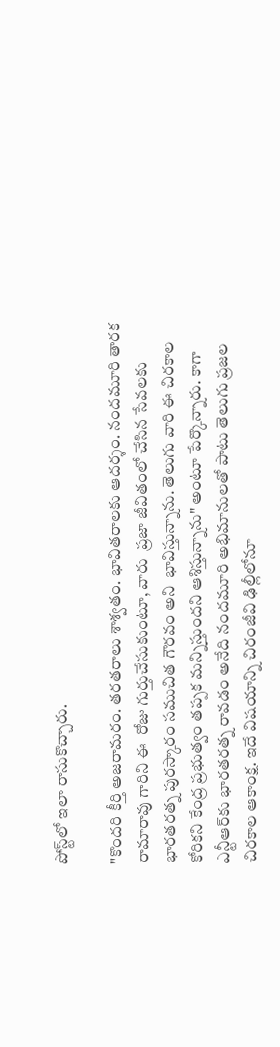పోస్ట్‌లో ఇలా రాసుకొచ్చారు.

"కొందరి కీర్తి అజరామరం. తరతరాలు శాశ్వతం. భావితరాలకు ఆదర్శం. నందమూరి తారక రామారావు గారిని ఈ  రోజు గుర్తుచేసుకుంటూ, వారు  ప్రజా జీవితంలో చేసిన సేవలకు భారతరత్న పురస్కారం సముచిత గౌరవం అని  భావిస్తున్నాను. తెలుగు వారి ఈ చిరకాల కోరికని కేంద్ర ప్రభుత్వం తప్పక మన్నిస్తుందని ఆశిస్తున్నాను" అంటూ పేర్కొన్నారు. కాగా ఎన్టీఆర్‌కు భారతరత్న రావడం అనేది నందమూరి అభిమానులతో పాటు తెలుగు ప్రజల చిరకాల ఆకాంక్ష. ఇదే విషయాన్ని చిరంజీవి ఢిల్లీలోనూ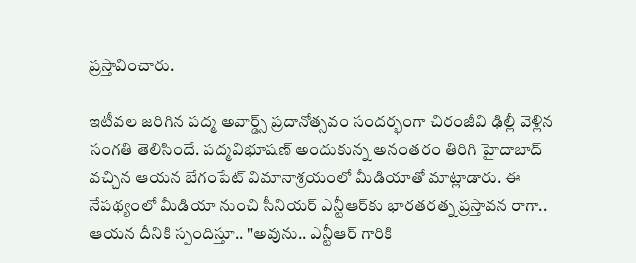ప్రస్తావించారు.

ఇటీవల జరిగిన పద్మ అవార్డ్స్‌ ప్రదానోత్సవం సందర్భంగా చిరంజీవి ఢిల్లీ వెళ్లిన సంగతి తెలిసిందే. పద్మవిభూషణ్‌ అందుకున్న అనంతరం తిరిగి హైదాబాద్‌ వచ్చిన ఆయన బేగంపేట్‌ విమానాశ్రయంలో మీడియాతో మాట్లాడారు. ఈ నేపథ్యంలో మీడియా నుంచి సీనియర్‌ ఎన్టీఆర్‌కు భారతరత్న ప్రస్తావన రాగా.. ఆయన దీనికి స్పందిస్తూ.. "అవును.. ఎన్టీఆర్ గారికి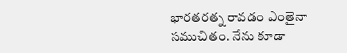భారతరత్న రావడం ఎంతైనా సముచితం. నేను కూడా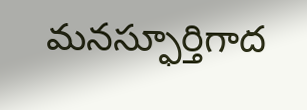మనస్ఫూర్తిగాద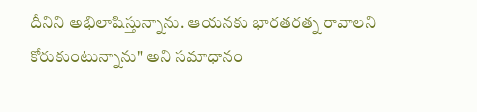దీనిని అభిలాషిస్తున్నాను. ఆయనకు భారతరత్న రావాలని కోరుకుంటున్నాను" అని సమాధానం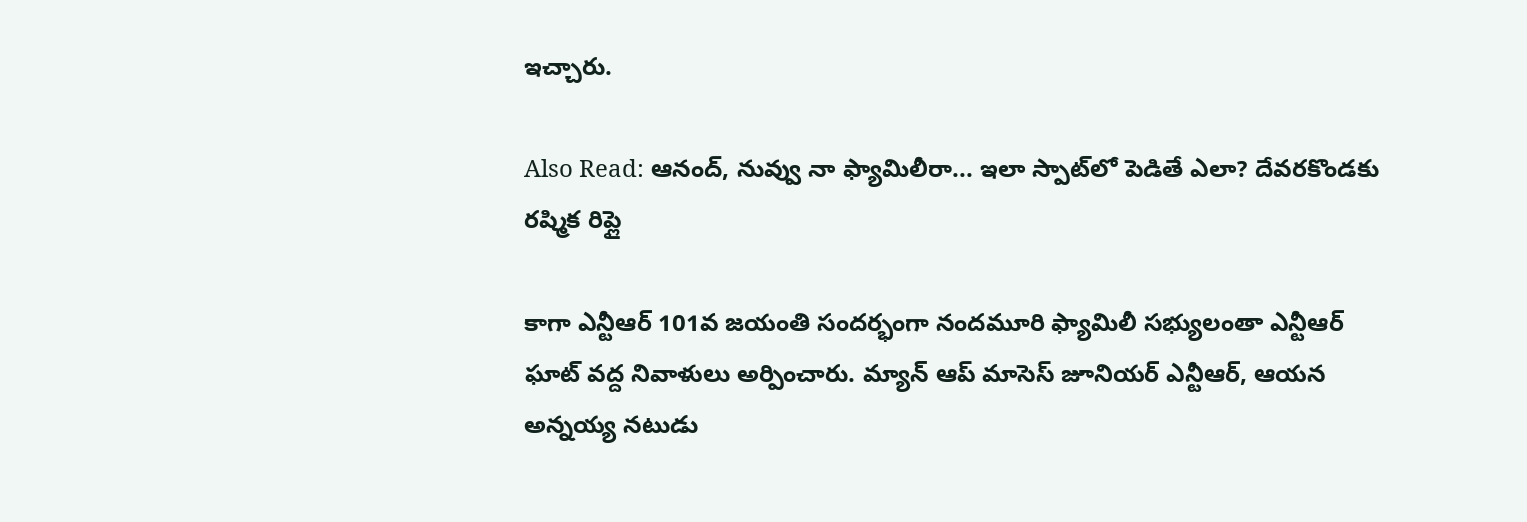ఇచ్చారు.

Also Read: ఆనంద్, నువ్వు నా ఫ్యామిలీరా... ఇలా స్పాట్‌లో పెడితే ఎలా? దేవరకొండకు రష్మిక రిప్లై

కాగా ఎన్టీఆర్‌ 101వ జ‌యంతి సందర్భంగా నందమూరి ఫ్యామిలీ సభ్యులంతా ఎన్టీఆర్‌ ఘాట్‌ వద్ద నివాళులు అర్పించారు. మ్యాన్‌ ఆప్‌ మాసెస్‌ జూనియర్‌ ఎన్టీఆర్‌, ఆయన అన్నయ్య నటుడు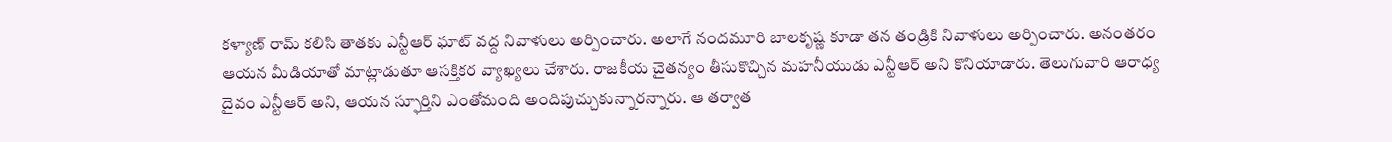కళ్యాణ్‌ రామ్‌ కలిసి తాతకు ఎన్టీఆర్‌ ఘాట్‌ వద్ద నివాళులు అర్పించారు. అలాగే నందమూరి బాలకృష్ణ కూడా తన తండ్రికి నివాళులు అర్పించారు. అనంతరం ఆయన మీడియాతో మాట్లాడుతూ ఆసక్తికర వ్యాఖ్యలు చేశారు. రాజ‌కీయ చైత‌న్యం తీసుకొచ్చిన మ‌హ‌నీయుడు ఎన్టీఆర్‌ అని కొనియాడారు. తెలుగువారి ఆరాధ్య దైవం ఎన్టీఆర్‌ అని, ఆయ‌న స్ఫూర్తిని ఎంతోమంది అందిపుచ్చుకున్నార‌న్నారు. ఆ తర్వాత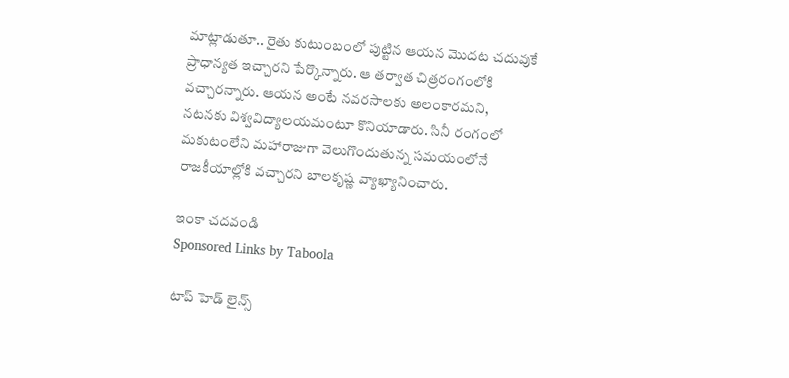మాట్లాడుతూ.. రైతు కుటుంబంలో పుట్టిన ఆయన మొద‌ట చ‌దువుకే ప్రాధాన్య‌త ఇచ్చారని పేర్కొన్నారు. ఆ త‌ర్వాత చిత్ర‌రంగంలోకి వ‌చ్చార‌న్నారు. ఆయ‌న‌ అంటే న‌వ‌ర‌సాల‌కు అలంకారమని, న‌ట‌న‌కు విశ్వ‌విద్యాల‌యమంటూ కొనియాడారు. సినీ రంగంలో మ‌కుటంలేని మ‌హారాజుగా వెలుగొందుతున్న స‌మ‌యంలోనే రాజ‌కీయాల్లోకి వ‌చ్చార‌ని బాలకృష్ణ వ్యాఖ్యానించారు.

ఇంకా చదవండి
Sponsored Links by Taboola

టాప్ హెడ్ లైన్స్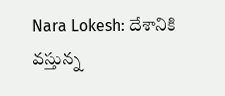Nara Lokesh: దేశానికి వస్తున్న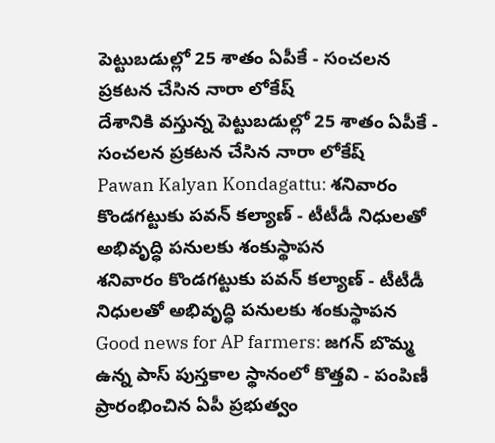పెట్టుబడుల్లో 25 శాతం ఏపీకే - సంచలన ప్రకటన చేసిన నారా లోకేష్
దేశానికి వస్తున్న పెట్టుబడుల్లో 25 శాతం ఏపీకే - సంచలన ప్రకటన చేసిన నారా లోకేష్
Pawan Kalyan Kondagattu: శనివారం కొండగట్టుకు పవన్ కల్యాణ్ - టీటీడీ నిధులతో అభివృద్ధి పనులకు శంకుస్థాపన
శనివారం కొండగట్టుకు పవన్ కల్యాణ్ - టీటీడీ నిధులతో అభివృద్ధి పనులకు శంకుస్థాపన
Good news for AP farmers: జగన్ బొమ్మ ఉన్న పాస్ పుస్తకాల స్థానంలో కొత్తవి - పంపిణీ ప్రారంభించిన ఏపీ ప్రభుత్వం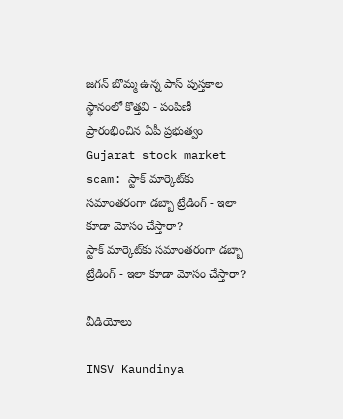జగన్ బొమ్మ ఉన్న పాస్ పుస్తకాల స్థానంలో కొత్తవి - పంపిణీ ప్రారంభించిన ఏపీ ప్రభుత్వం
Gujarat stock market scam: స్టాక్ మార్కెట్‌కు సమాంతరంగా డబ్బా ట్రేడింగ్ - ఇలా కూడా మోసం చేస్తారా?
స్టాక్ మార్కెట్‌కు సమాంతరంగా డబ్బా ట్రేడింగ్ - ఇలా కూడా మోసం చేస్తారా?

వీడియోలు

INSV Kaundinya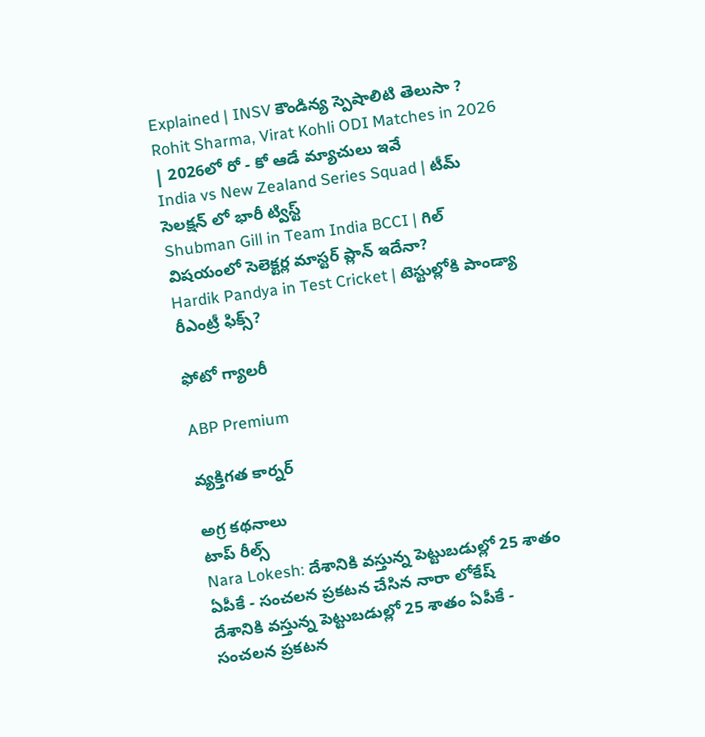Explained | INSV కౌండిన్య స్పెషాలిటి తెలుసా ?
Rohit Sharma, Virat Kohli ODI Matches in 2026 | 2026లో రో - కో ఆడే మ్యాచులు ఇవే
India vs New Zealand Series Squad | టీమ్ సెలక్షన్ లో భారీ ట్విస్ట్
Shubman Gill in Team India BCCI | గిల్ విషయంలో సెలెక్టర్ల మాస్టర్ ప్లాన్ ఇదేనా?
Hardik Pandya in Test Cricket | టెస్టుల్లోకి పాండ్యా రీఎంట్రీ ఫిక్స్?

ఫోటో గ్యాలరీ

ABP Premium

వ్యక్తిగత కార్నర్

అగ్ర కథనాలు
టాప్ రీల్స్
Nara Lokesh: దేశానికి వస్తున్న పెట్టుబడుల్లో 25 శాతం ఏపీకే - సంచలన ప్రకటన చేసిన నారా లోకేష్
దేశానికి వస్తున్న పెట్టుబడుల్లో 25 శాతం ఏపీకే - సంచలన ప్రకటన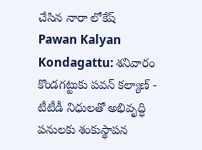చేసిన నారా లోకేష్
Pawan Kalyan Kondagattu: శనివారం కొండగట్టుకు పవన్ కల్యాణ్ - టీటీడీ నిధులతో అభివృద్ధి పనులకు శంకుస్థాపన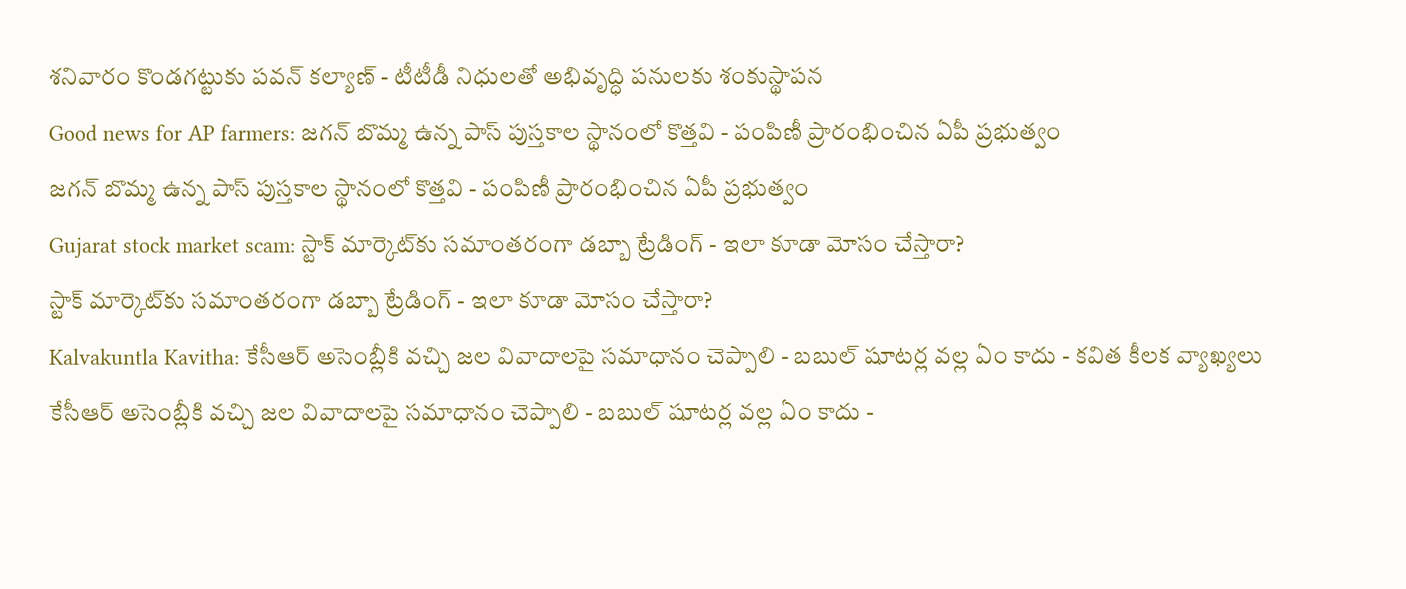శనివారం కొండగట్టుకు పవన్ కల్యాణ్ - టీటీడీ నిధులతో అభివృద్ధి పనులకు శంకుస్థాపన
Good news for AP farmers: జగన్ బొమ్మ ఉన్న పాస్ పుస్తకాల స్థానంలో కొత్తవి - పంపిణీ ప్రారంభించిన ఏపీ ప్రభుత్వం
జగన్ బొమ్మ ఉన్న పాస్ పుస్తకాల స్థానంలో కొత్తవి - పంపిణీ ప్రారంభించిన ఏపీ ప్రభుత్వం
Gujarat stock market scam: స్టాక్ మార్కెట్‌కు సమాంతరంగా డబ్బా ట్రేడింగ్ - ఇలా కూడా మోసం చేస్తారా?
స్టాక్ మార్కెట్‌కు సమాంతరంగా డబ్బా ట్రేడింగ్ - ఇలా కూడా మోసం చేస్తారా?
Kalvakuntla Kavitha: కేసీఆర్ అసెంబ్లీకి వచ్చి జల వివాదాలపై సమాధానం చెప్పాలి - బబుల్ షూటర్ల వల్ల ఏం కాదు - కవిత కీలక వ్యాఖ్యలు
కేసీఆర్ అసెంబ్లీకి వచ్చి జల వివాదాలపై సమాధానం చెప్పాలి - బబుల్ షూటర్ల వల్ల ఏం కాదు -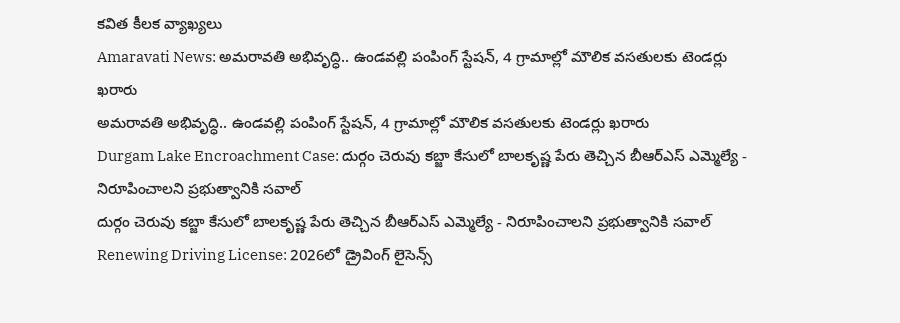కవిత కీలక వ్యాఖ్యలు
Amaravati News: అమరావతి అభివృద్ధి.. ఉండవల్లి పంపింగ్ స్టేషన్, 4 గ్రామాల్లో మౌలిక వసతులకు టెండర్లు ఖరారు
అమరావతి అభివృద్ధి.. ఉండవల్లి పంపింగ్ స్టేషన్, 4 గ్రామాల్లో మౌలిక వసతులకు టెండర్లు ఖరారు
Durgam Lake Encroachment Case: దుర్గం చెరువు కబ్జా కేసులో బాలకృష్ణ పేరు తెచ్చిన బీఆర్ఎస్ ఎమ్మెల్యే - నిరూపించాలని ప్రభుత్వానికి సవాల్
దుర్గం చెరువు కబ్జా కేసులో బాలకృష్ణ పేరు తెచ్చిన బీఆర్ఎస్ ఎమ్మెల్యే - నిరూపించాలని ప్రభుత్వానికి సవాల్
Renewing Driving License: 2026లో డ్రైవింగ్ లైసెన్స్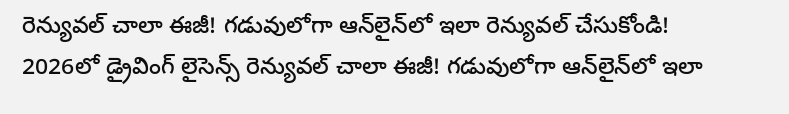రెన్యువల్ చాలా ఈజీ! గడువులోగా ఆన్‌లైన్‌లో ఇలా రెన్యువల్ చేసుకోండి!
2026లో డ్రైవింగ్ లైసెన్స్ రెన్యువల్ చాలా ఈజీ! గడువులోగా ఆన్‌లైన్‌లో ఇలా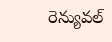రెన్యువల్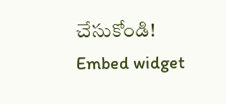చేసుకోండి!
Embed widget